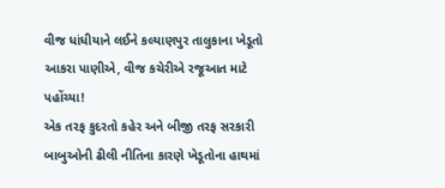વીજ ધાંધીયાને લઈને કલ્યાણપુર તાલુકાના ખેડૂતો આકરા પાણીએ, વીજ કચેરીએ રજૂઆત માટે પહોંચ્યા!
એક તરફ કુદરતો કહેર અને બીજી તરફ સરકારી બાબુઓની ઢીલી નીતિના કારણે ખેડૂતોના હાથમાં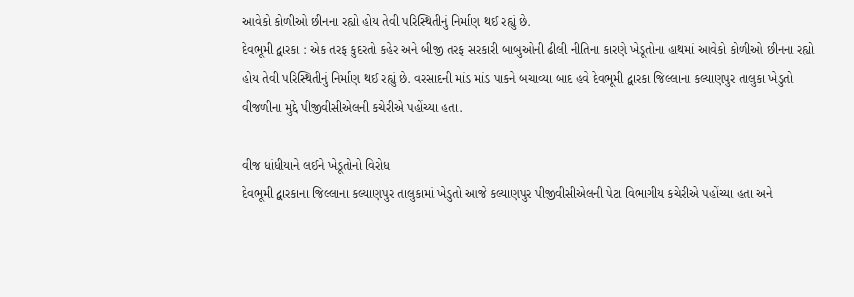આવેકો કોળીઓ છીનના રહ્યો હોય તેવી પરિસ્થિતીનું નિર્માણ થઈ રહ્યું છે.
દેવભૂમી દ્વારકા : એક તરફ કુદરતો કહેર અને બીજી તરફ સરકારી બાબુઓની ઢીલી નીતિના કારણે ખેડૂતોના હાથમાં આવેકો કોળીઓ છીનના રહ્યો હોય તેવી પરિસ્થિતીનું નિર્માણ થઈ રહ્યું છે. વરસાદની માંડ માંડ પાકને બચાવ્યા બાદ હવે દેવભૂમી દ્વારકા જિલ્લાના કલ્યાણપુર તાલુકા ખેડુતો વીજળીના મુદ્દે પીજીવીસીએલની કચેરીએ પહોંચ્યા હતા.

વીજ ધાંધીયાને લઈને ખેડૂતોનો વિરોધ
દેવભૂમી દ્વારકાના જિલ્લાના કલ્યાણપુર તાલુકામાં ખેડુતો આજે કલ્યાણપુર પીજીવીસીએલની પેટા વિભાગીય કચેરીએ પહોંચ્યા હતા અને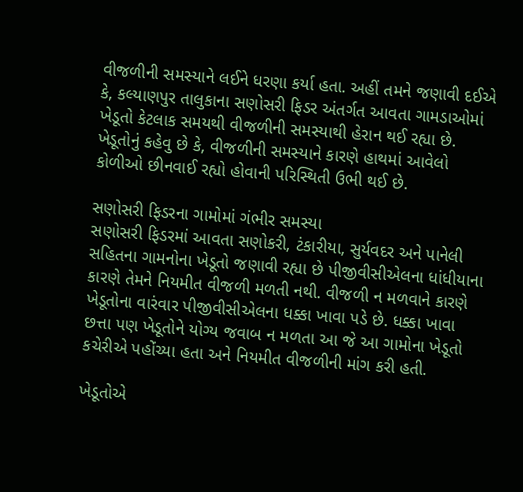વીજળીની સમસ્યાને લઈને ધરણા કર્યા હતા. અહીં તમને જણાવી દઈએ કે, કલ્યાણપુર તાલુકાના સણોસરી ફિડર અંતર્ગત આવતા ગામડાઓમાં ખેડૂતો કેટલાક સમયથી વીજળીની સમસ્યાથી હેરાન થઈ રહ્યા છે. ખેડૂતોનું કહેવુ છે કે, વીજળીની સમસ્યાને કારણે હાથમાં આવેલો કોળીઓ છીનવાઈ રહ્યો હોવાની પરિસ્થિતી ઉભી થઈ છે.

સણોસરી ફિડરના ગામોમાં ગંભીર સમસ્યા
સણોસરી ફિડરમાં આવતા સણોકરી, ટંકારીયા, સુર્યવદર અને પાનેલી સહિતના ગામનોના ખેડૂતો જણાવી રહ્યા છે પીજીવીસીએલના ધાંધીયાના કારણે તેમને નિયમીત વીજળી મળતી નથી. વીજળી ન મળવાને કારણે ખેડૂતોના વારંવાર પીજીવીસીએલના ધક્કા ખાવા પડે છે. ધક્કા ખાવા છત્તા પણ ખેડૂતોને યોગ્ય જવાબ ન મળતા આ જે આ ગામોના ખેડૂતો કચેરીએ પહોંચ્યા હતા અને નિયમીત વીજળીની માંગ કરી હતી.

ખેડૂતોએ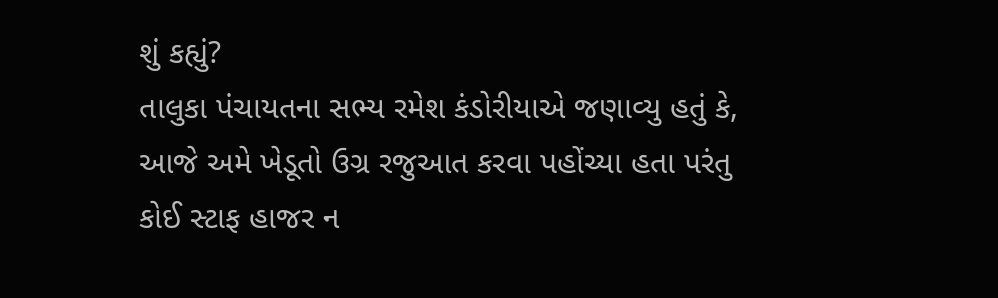શું કહ્યું?
તાલુકા પંચાયતના સભ્ય રમેશ કંડોરીયાએ જણાવ્યુ હતું કે, આજે અમે ખેડૂતો ઉગ્ર રજુઆત કરવા પહોંચ્યા હતા પરંતુ કોઈ સ્ટાફ હાજર ન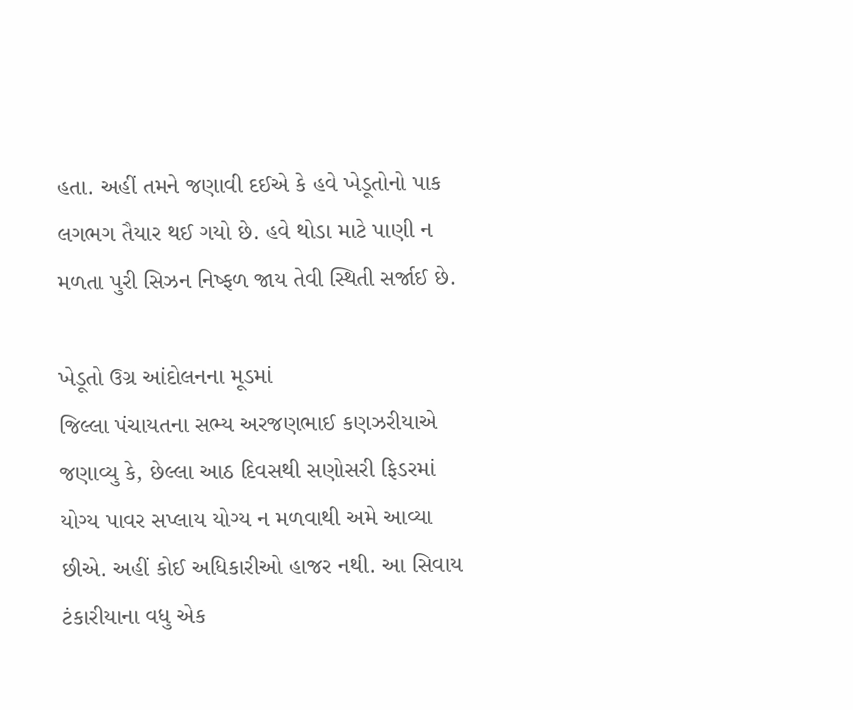હતા. અહીં તમને જણાવી દઈએ કે હવે ખેડૂતોનો પાક લગભગ તૈયાર થઈ ગયો છે. હવે થોડા માટે પાણી ન મળતા પુરી સિઝન નિષ્ફળ જાય તેવી સ્થિતી સર્જાઈ છે.

ખેડૂતો ઉગ્ર આંદોલનના મૂડમાં
જિલ્લા પંચાયતના સભ્ય અરજણભાઈ કણઝરીયાએ જણાવ્યુ કે, છેલ્લા આઠ દિવસથી સણોસરી ફિડરમાં યોગ્ય પાવર સપ્લાય યોગ્ય ન મળવાથી અમે આવ્યા છીએ. અહીં કોઈ અધિકારીઓ હાજર નથી. આ સિવાય ટંકારીયાના વધુ એક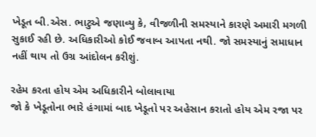ખેડૂત બી.એસ. ભાટુએ જણાવ્યુ કે, વીજળીની સમસ્યાને કારણે અમારી મગળી સુકાઈ રહી છે. અધિકારીઓ કોઈ જવાબ આપતા નથી. જો સમસ્યાનું સમાધાન નહીં થાય તો ઉગ્ર આંદોલન કરીશું.

રહેમ કરતા હોય એમ અધિકારીને બોલાવાયા
જો કે ખેડૂતોના ભારે હંગામાં બાદ ખેડૂતો પર અહેસાન કરાતો હોય એમ રજા પર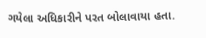ગયેલા અધિકારીને પરત બોલાવાયા હતા.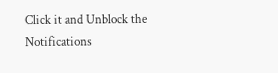Click it and Unblock the Notifications